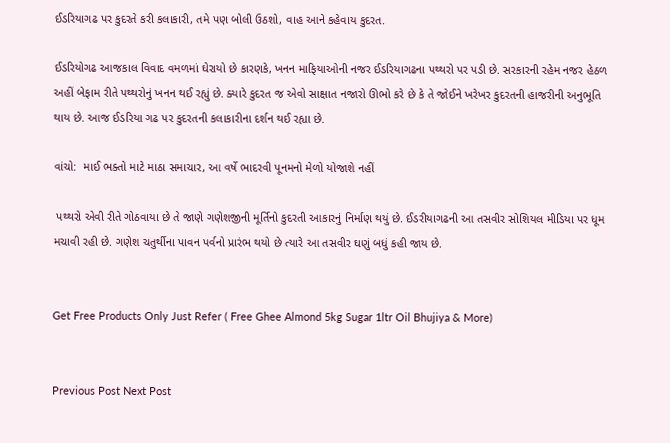ઈડરિયાગઢ પર કુદરતે કરી કલાકારી, તમે પણ બોલી ઉઠશો, વાહ આને કહેવાય કુદરત.

ઈડરિયોગઢ આજકાલ વિવાદ વમળમાં ઘેરાયો છે કારણકે, ખનન માફિયાઓની નજર ઈડરિયાગઢના પથ્થરો પર પડી છે. સરકારની રહેમ નજર હેઠળ અહીં બેફામ રીતે પથ્થરોનું ખનન થઈ રહ્યું છે. ક્યારે કુદરત જ એવો સાક્ષાત નજારો ઊભો કરે છે કે તે જોઈને ખરેખર કુદરતની હાજરીની અનુભૂતિ થાય છે. આજ ઈડરિયા ગઢ પર કુદરતની કલાકારીના દર્શન થઈ રહ્યા છે.

વાંચો:  માઈ ભક્તો માટે માઠા સમાચાર, આ વર્ષે ભાદરવી પૂનમનો મેળો યોજાશે નહીં

 પથ્થરો એવી રીતે ગોઠવાયા છે તે જાણે ગણેશજીની મૂર્તિનો કુદરતી આકારનું નિર્માણ થયું છે. ઈડરીયાગઢની આ તસવીર સોશિયલ મીડિયા પર ધૂમ મચાવી રહી છે. ગણેશ ચતુર્થીના પાવન પર્વનો પ્રારંભ થયો છે ત્યારે આ તસવીર ઘણું બધું કહી જાય છે.


Get Free Products Only Just Refer ( Free Ghee Almond 5kg Sugar 1ltr Oil Bhujiya & More)


Previous Post Next Post